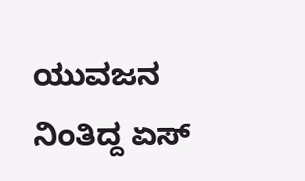ಯುವಜನ
ನಿಂತಿದ್ದ ಏಸ್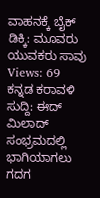ವಾಹನಕ್ಕೆ ಬೈಕ್ ಡಿಕ್ಕಿ: ಮೂವರು ಯುವಕರು ಸಾವು
Views: 69
ಕನ್ನಡ ಕರಾವಳಿ ಸುದ್ದಿ: ಈದ್ ಮಿಲಾದ್ ಸಂಭ್ರಮದಲ್ಲಿ ಭಾಗಿಯಾಗಲು ಗದಗ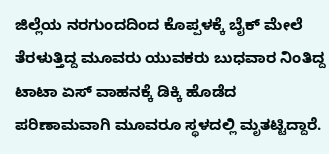ಜಿಲ್ಲೆಯ ನರಗುಂದದಿಂದ ಕೊಪ್ಪಳಕ್ಕೆ ಬೈಕ್ ಮೇಲೆ ತೆರಳುತ್ತಿದ್ದ ಮೂವರು ಯುವಕರು ಬುಧವಾರ ನಿಂತಿದ್ದ ಟಾಟಾ ಏಸ್ ವಾಹನಕ್ಕೆ ಡಿಕ್ಕಿ ಹೊಡೆದ ಪರಿಣಾಮವಾಗಿ ಮೂವರೂ ಸ್ಥಳದಲ್ಲಿ ಮೃತಟ್ಟಿದ್ದಾರೆ.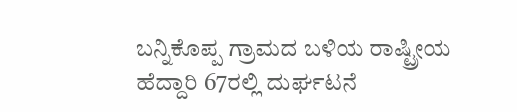ಬನ್ನಿಕೊಪ್ಪ ಗ್ರಾಮದ ಬಳಿಯ ರಾಷ್ಟ್ರೀಯ ಹೆದ್ದಾರಿ 67ರಲ್ಲಿ ದುರ್ಘಟನೆ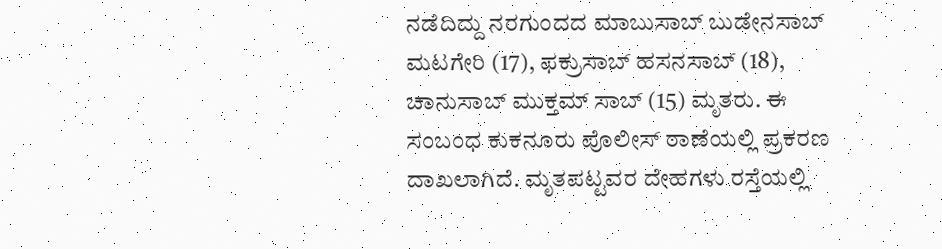ನಡೆದಿದ್ದು ನರಗುಂದದ ಮಾಬುಸಾಬ್ ಬುಡೇನಸಾಬ್ ಮಟಗೇರಿ (17), ಫಕ್ರುಸಾಬ್ ಹಸನಸಾಬ್ (18), ಚಾನುಸಾಬ್ ಮುಕ್ತಮ್ ಸಾಬ್ (15) ಮೃತರು. ಈ ಸಂಬಂಧ ಕುಕನೂರು ಪೊಲೀಸ್ ಠಾಣೆಯಲ್ಲಿ ಪ್ರಕರಣ ದಾಖಲಾಗಿದೆ. ಮೃತಪಟ್ಟವರ ದೇಹಗಳು ರಸ್ತೆಯಲ್ಲಿ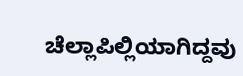ಚೆಲ್ಲಾಪಿಲ್ಲಿಯಾಗಿದ್ದವು